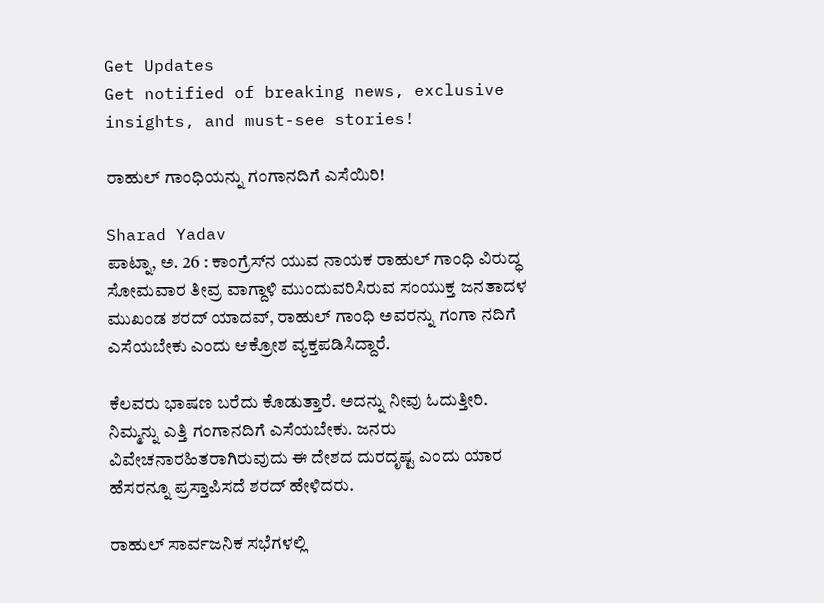Get Updates
Get notified of breaking news, exclusive insights, and must-see stories!

ರಾಹುಲ್ ಗಾಂಧಿಯನ್ನು ಗಂಗಾನದಿಗೆ ಎಸೆಯಿರಿ!

Sharad Yadav
ಪಾಟ್ನಾ, ಅ. 26 : ಕಾಂಗ್ರೆಸ್‌ನ ಯುವ ನಾಯಕ ರಾಹುಲ್ ಗಾಂಧಿ ವಿರುದ್ಧ ಸೋಮವಾರ ತೀವ್ರ ವಾಗ್ದಾಳಿ ಮುಂದುವರಿಸಿರುವ ಸಂಯುಕ್ತ ಜನತಾದಳ ಮುಖಂಡ ಶರದ್ ಯಾದವ್, ರಾಹುಲ್ ಗಾಂಧಿ ಅವರನ್ನು ಗಂಗಾ ನದಿಗೆ ಎಸೆಯಬೇಕು ಎಂದು ಆಕ್ರೋಶ ವ್ಯಕ್ತಪಡಿಸಿದ್ದಾರೆ.

ಕೆಲವರು ಭಾಷಣ ಬರೆದು ಕೊಡುತ್ತಾರೆ. ಅದನ್ನು ನೀವು ಓದುತ್ತೀರಿ. ನಿಮ್ಮನ್ನು ಎತ್ತಿ ಗಂಗಾನದಿಗೆ ಎಸೆಯಬೇಕು. ಜನರು ವಿವೇಚನಾರಹಿತರಾಗಿರುವುದು ಈ ದೇಶದ ದುರದೃಷ್ಟ ಎಂದು ಯಾರ ಹೆಸರನ್ನೂ ಪ್ರಸ್ತಾಪಿಸದೆ ಶರದ್ ಹೇಳಿದರು.

ರಾಹುಲ್ ಸಾರ್ವಜನಿಕ ಸಭೆಗಳಲ್ಲಿ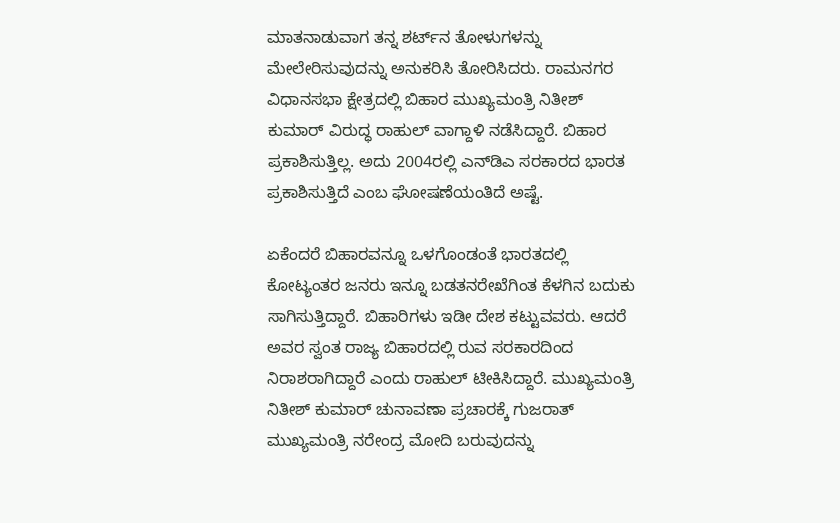ಮಾತನಾಡುವಾಗ ತನ್ನ ಶರ್ಟ್‌ನ ತೋಳುಗಳನ್ನು ಮೇಲೇರಿಸುವುದನ್ನು ಅನುಕರಿಸಿ ತೋರಿಸಿದರು. ರಾಮನಗರ ವಿಧಾನಸಭಾ ಕ್ಷೇತ್ರದಲ್ಲಿ ಬಿಹಾರ ಮುಖ್ಯಮಂತ್ರಿ ನಿತೀಶ್ ಕುಮಾರ್ ವಿರುದ್ಧ ರಾಹುಲ್ ವಾಗ್ದಾಳಿ ನಡೆಸಿದ್ದಾರೆ. ಬಿಹಾರ ಪ್ರಕಾಶಿಸುತ್ತಿಲ್ಲ. ಅದು 2004ರಲ್ಲಿ ಎನ್‌ಡಿಎ ಸರಕಾರದ ಭಾರತ ಪ್ರಕಾಶಿಸುತ್ತಿದೆ ಎಂಬ ಘೋಷಣೆಯಂತಿದೆ ಅಷ್ಟೆ.

ಏಕೆಂದರೆ ಬಿಹಾರವನ್ನೂ ಒಳಗೊಂಡಂತೆ ಭಾರತದಲ್ಲಿ ಕೋಟ್ಯಂತರ ಜನರು ಇನ್ನೂ ಬಡತನರೇಖೆಗಿಂತ ಕೆಳಗಿನ ಬದುಕು ಸಾಗಿಸುತ್ತಿದ್ದಾರೆ. ಬಿಹಾರಿಗಳು ಇಡೀ ದೇಶ ಕಟ್ಟುವವರು. ಆದರೆ ಅವರ ಸ್ವಂತ ರಾಜ್ಯ ಬಿಹಾರದಲ್ಲಿ ರುವ ಸರಕಾರದಿಂದ ನಿರಾಶರಾಗಿದ್ದಾರೆ ಎಂದು ರಾಹುಲ್ ಟೀಕಿಸಿದ್ದಾರೆ. ಮುಖ್ಯಮಂತ್ರಿ ನಿತೀಶ್ ಕುಮಾರ್ ಚುನಾವಣಾ ಪ್ರಚಾರಕ್ಕೆ ಗುಜರಾತ್ ಮುಖ್ಯಮಂತ್ರಿ ನರೇಂದ್ರ ಮೋದಿ ಬರುವುದನ್ನು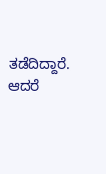ತಡೆದಿದ್ದಾರೆ. ಆದರೆ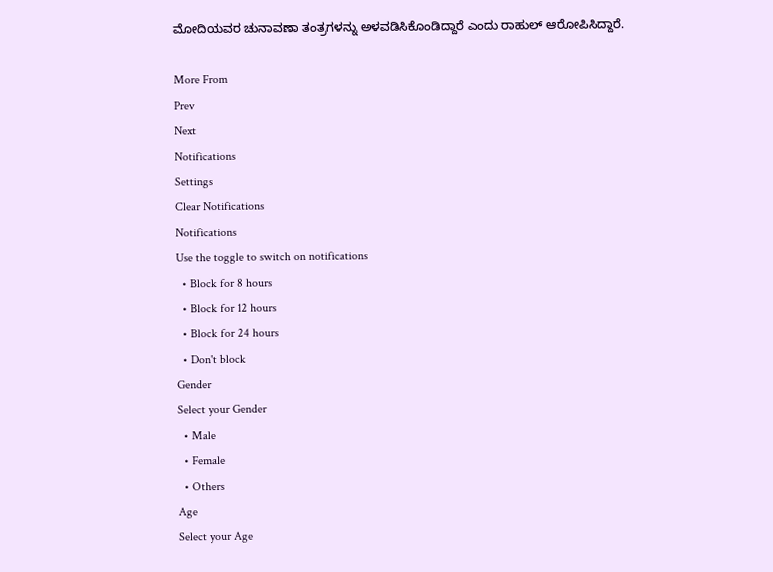ಮೋದಿಯವರ ಚುನಾವಣಾ ತಂತ್ರಗಳನ್ನು ಅಳವಡಿಸಿಕೊಂಡಿದ್ದಾರೆ ಎಂದು ರಾಹುಲ್ ಆರೋಪಿಸಿದ್ದಾರೆ.

More From
Prev
Next
Notifications
Settings
Clear Notifications
Notifications
Use the toggle to switch on notifications
  • Block for 8 hours
  • Block for 12 hours
  • Block for 24 hours
  • Don't block
Gender
Select your Gender
  • Male
  • Female
  • Others
Age
Select your Age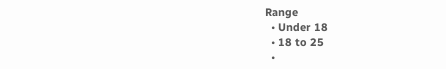Range
  • Under 18
  • 18 to 25
  •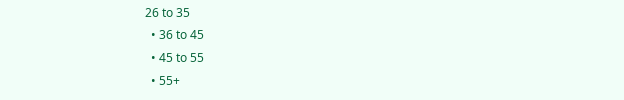26 to 35
  • 36 to 45
  • 45 to 55
  • 55+